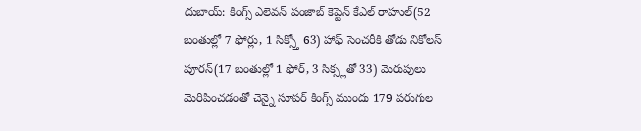దుబాయ్: కింగ్స్ ఎలెవన్ పంజాబ్ కెప్టెన్ కేఎల్ రాహుల్(52 బంతుల్లో 7 ఫోర్లు, 1 సిక్స్తో 63) హాఫ్ సెంచరీకి తోడు నికోలస్ పూరన్(17 బంతుల్లో 1 ఫోర్, 3 సిక్స్లతో 33) మెరుపులు మెరిపించడంతో చెన్నై సూపర్ కింగ్స్ ముందు 179 పరుగుల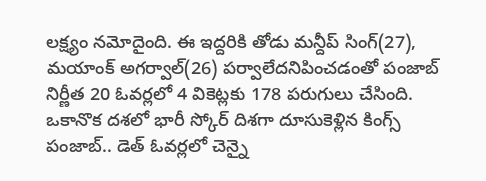లక్ష్యం నమోదైంది. ఈ ఇద్దరికి తోడు మన్దీప్ సింగ్(27), మయాంక్ అగర్వాల్(26) పర్వాలేదనిపించడంతో పంజాబ్ నిర్ణీత 20 ఓవర్లలో 4 వికెట్లకు 178 పరుగులు చేసింది.
ఒకానొక దశలో భారీ స్కోర్ దిశగా దూసుకెళ్లిన కింగ్స్ పంజాబ్.. డెత్ ఓవర్లలో చెన్నై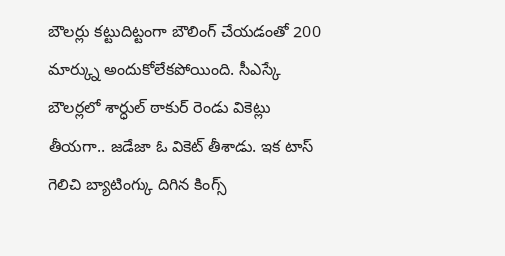బౌలర్లు కట్టుదిట్టంగా బౌలింగ్ చేయడంతో 200 మార్క్ను అందుకోలేకపోయింది. సీఎస్కే బౌలర్లలో శార్ధుల్ ఠాకుర్ రెండు వికెట్లు తీయగా.. జడేజా ఓ వికెట్ తీశాడు. ఇక టాస్ గెలిచి బ్యాటింగ్కు దిగిన కింగ్స్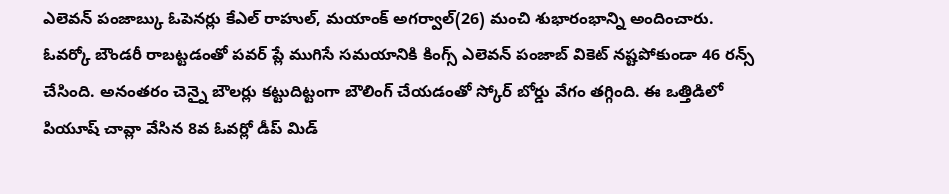ఎలెవన్ పంజాబ్కు ఓపెనర్లు కేఎల్ రాహుల్, మయాంక్ అగర్వాల్(26) మంచి శుభారంభాన్ని అందించారు.
ఓవర్కో బౌండరీ రాబట్టడంతో పవర్ ప్లే ముగిసే సమయానికి కింగ్స్ ఎలెవన్ పంజాబ్ వికెట్ నష్టపోకుండా 46 రన్స్ చేసింది. అనంతరం చెన్నై బౌలర్లు కట్టుదిట్టంగా బౌలింగ్ చేయడంతో స్కోర్ బోర్డు వేగం తగ్గింది. ఈ ఒత్తిడిలో పియూష్ చావ్లా వేసిన 8వ ఓవర్లో డీప్ మిడ్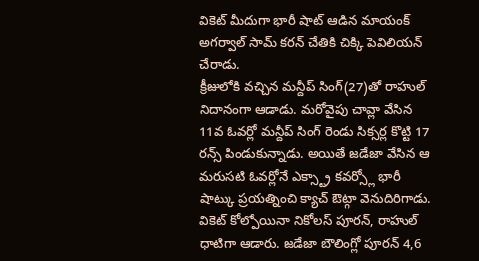వికెట్ మీదుగా భారీ షాట్ ఆడిన మాయంక్ అగర్వాల్ సామ్ కరన్ చేతికి చిక్కి పెవిలియన్ చేరాడు.
క్రీజులోకి వచ్చిన మన్దీప్ సింగ్(27)తో రాహుల్ నిదానంగా ఆడాడు. మరోవైపు చావ్లా వేసిన 11వ ఓవర్లో మన్దీప్ సింగ్ రెండు సిక్సర్ల కొట్టి 17 రన్స్ పిండుకున్నాడు. అయితే జడేజా వేసిన ఆ మరుసటి ఓవర్లోనే ఎక్స్ట్రా కవర్స్లో భారీ షాట్కు ప్రయత్నించి క్యాచ్ ఔట్గా వెనుదిరిగాడు. వికెట్ కోల్పోయినా నికోలస్ పూరన్, రాహుల్ ధాటిగా ఆడారు. జడేజా బౌలింగ్లో పూరన్ 4,6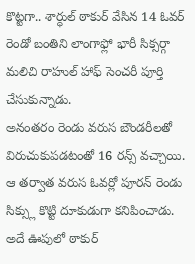కొట్టగా.. శార్ధుల్ ఠాకుర్ వేసిన 14 ఓవర్ రెండో బంతిని లాంగాఫ్లో భారీ సిక్సర్గా మలిచి రాహుల్ హాఫ్ సెంచరీ పూర్తి చేసుకున్నాడు.
అనంతరం రెండు వరుస బౌండరీలతో విరుచుకుపడటంతో 16 రన్స్ వచ్చాయి. ఆ తర్వాత వరుస ఓవర్లో పూరన్ రెండు సిక్స్లు కొట్టి దూకుడుగా కనిపించాడు. అదే ఊపులో ఠాకుర్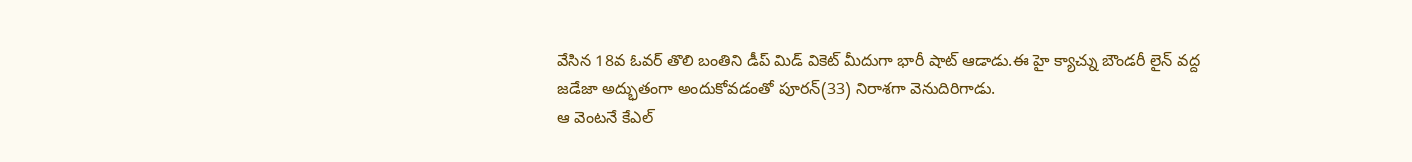వేసిన 18వ ఓవర్ తొలి బంతిని డీప్ మిడ్ వికెట్ మీదుగా భారీ షాట్ ఆడాడు.ఈ హై క్యాచ్ను బౌండరీ లైన్ వద్ద జడేజా అద్భుతంగా అందుకోవడంతో పూరన్(33) నిరాశగా వెనుదిరిగాడు.
ఆ వెంటనే కేఎల్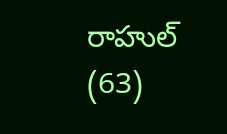రాహుల్ (63)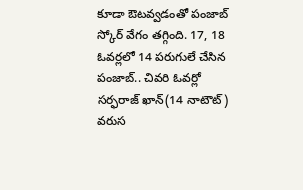కూడా ఔటవ్వడంతో పంజాబ్ స్కోర్ వేగం తగ్గింది. 17, 18 ఓవర్లలో 14 పరుగులే చేసిన పంజాబ్.. చివరి ఓవర్లో సర్ఫరాజ్ ఖాన్(14 నాటౌట్) వరుస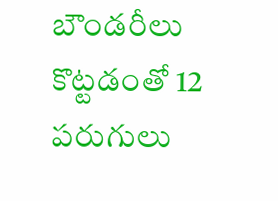బౌండరీలు కొట్టడంతో 12 పరుగులు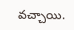వచ్చాయి.